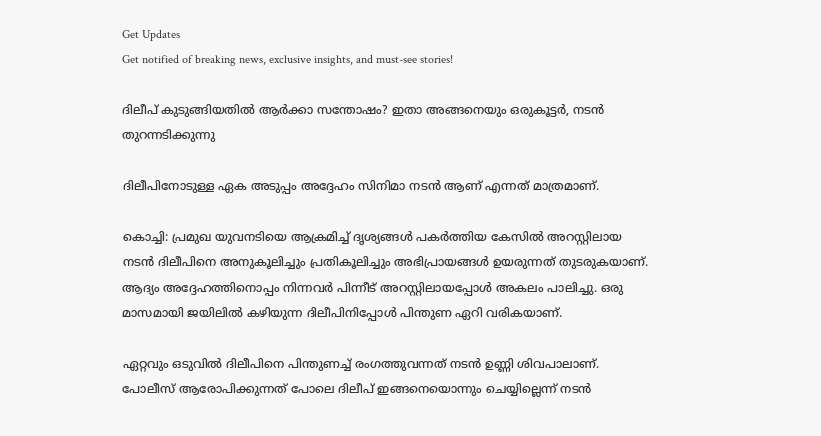Get Updates
Get notified of breaking news, exclusive insights, and must-see stories!

ദിലീപ് കുടുങ്ങിയതില്‍ ആര്‍ക്കാ സന്തോഷം? ഇതാ അങ്ങനെയും ഒരുകൂട്ടര്‍, നടന്‍ തുറന്നടിക്കുന്നു

ദിലീപിനോടുള്ള ഏക അടുപ്പം അദ്ദേഹം സിനിമാ നടന്‍ ആണ് എന്നത് മാത്രമാണ്.

കൊച്ചി: പ്രമുഖ യുവനടിയെ ആക്രമിച്ച് ദൃശ്യങ്ങള്‍ പകര്‍ത്തിയ കേസില്‍ അറസ്റ്റിലായ നടന്‍ ദിലീപിനെ അനുകൂലിച്ചും പ്രതികൂലിച്ചും അഭിപ്രായങ്ങള്‍ ഉയരുന്നത് തുടരുകയാണ്. ആദ്യം അദ്ദേഹത്തിനൊപ്പം നിന്നവര്‍ പിന്നീട് അറസ്റ്റിലായപ്പോള്‍ അകലം പാലിച്ചു. ഒരു മാസമായി ജയിലില്‍ കഴിയുന്ന ദിലീപിനിപ്പോള്‍ പിന്തുണ ഏറി വരികയാണ്.

ഏറ്റവും ഒടുവില്‍ ദിലീപിനെ പിന്തുണച്ച് രംഗത്തുവന്നത് നടന്‍ ഉണ്ണി ശിവപാലാണ്. പോലീസ് ആരോപിക്കുന്നത് പോലെ ദിലീപ് ഇങ്ങനെയൊന്നും ചെയ്യില്ലെന്ന് നടന്‍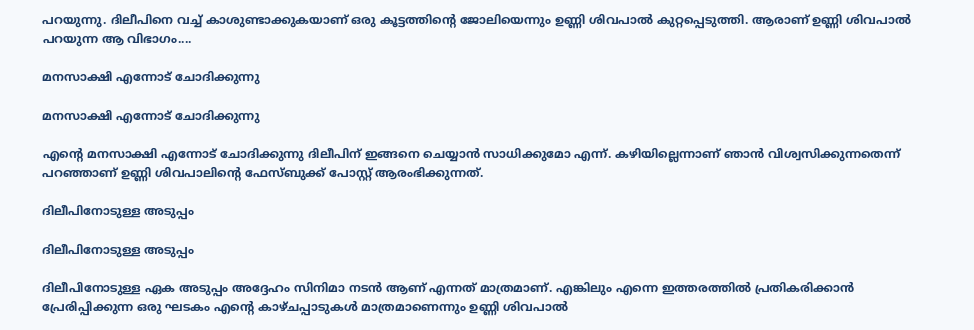പറയുന്നു. ദിലീപിനെ വച്ച് കാശുണ്ടാക്കുകയാണ് ഒരു കൂട്ടത്തിന്റെ ജോലിയെന്നും ഉണ്ണി ശിവപാല്‍ കുറ്റപ്പെടുത്തി. ആരാണ് ഉണ്ണി ശിവപാല്‍ പറയുന്ന ആ വിഭാഗം....

മനസാക്ഷി എന്നോട് ചോദിക്കുന്നു

മനസാക്ഷി എന്നോട് ചോദിക്കുന്നു

എന്റെ മനസാക്ഷി എന്നോട് ചോദിക്കുന്നു ദിലീപിന് ഇങ്ങനെ ചെയ്യാന്‍ സാധിക്കുമോ എന്ന്. കഴിയില്ലെന്നാണ് ഞാന്‍ വിശ്വസിക്കുന്നതെന്ന് പറഞ്ഞാണ് ഉണ്ണി ശിവപാലിന്റെ ഫേസ്ബുക്ക് പോസ്റ്റ് ആരംഭിക്കുന്നത്.

ദിലീപിനോടുള്ള അടുപ്പം

ദിലീപിനോടുള്ള അടുപ്പം

ദിലീപിനോടുള്ള ഏക അടുപ്പം അദ്ദേഹം സിനിമാ നടന്‍ ആണ് എന്നത് മാത്രമാണ്. എങ്കിലും എന്നെ ഇത്തരത്തില്‍ പ്രതികരിക്കാന്‍ പ്രേരിപ്പിക്കുന്ന ഒരു ഘടകം എന്റെ കാഴ്ചപ്പാടുകള്‍ മാത്രമാണെന്നും ഉണ്ണി ശിവപാല്‍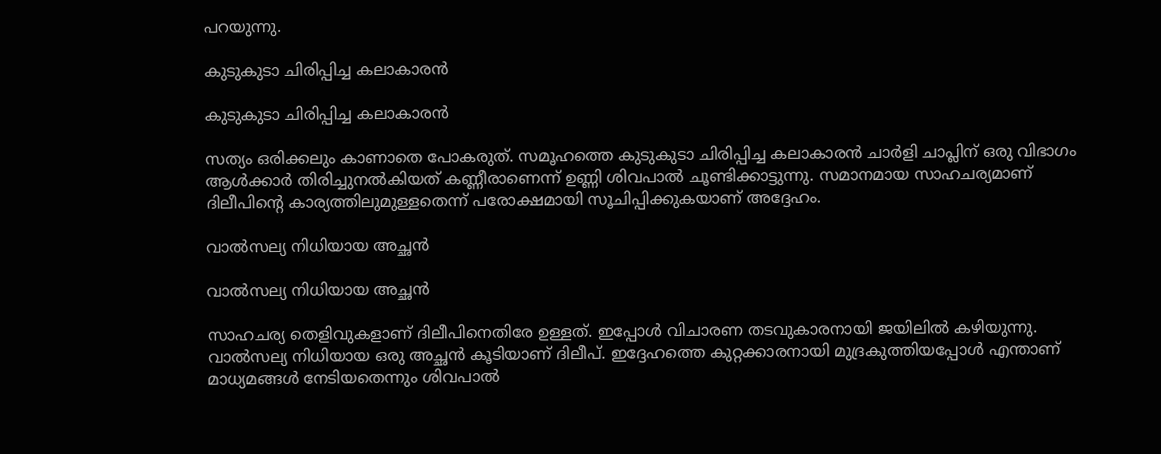പറയുന്നു.

കുടുകുടാ ചിരിപ്പിച്ച കലാകാരന്‍

കുടുകുടാ ചിരിപ്പിച്ച കലാകാരന്‍

സത്യം ഒരിക്കലും കാണാതെ പോകരുത്. സമൂഹത്തെ കുടുകുടാ ചിരിപ്പിച്ച കലാകാരന്‍ ചാര്‍ളി ചാപ്ലിന് ഒരു വിഭാഗം ആള്‍ക്കാര്‍ തിരിച്ചുനല്‍കിയത് കണ്ണീരാണെന്ന് ഉണ്ണി ശിവപാല്‍ ചൂണ്ടിക്കാട്ടുന്നു. സമാനമായ സാഹചര്യമാണ് ദിലീപിന്റെ കാര്യത്തിലുമുള്ളതെന്ന് പരോക്ഷമായി സൂചിപ്പിക്കുകയാണ് അദ്ദേഹം.

വാല്‍സല്യ നിധിയായ അച്ഛന്‍

വാല്‍സല്യ നിധിയായ അച്ഛന്‍

സാഹചര്യ തെളിവുകളാണ് ദിലീപിനെതിരേ ഉള്ളത്. ഇപ്പോള്‍ വിചാരണ തടവുകാരനായി ജയിലില്‍ കഴിയുന്നു. വാല്‍സല്യ നിധിയായ ഒരു അച്ഛന്‍ കൂടിയാണ് ദിലീപ്. ഇദ്ദേഹത്തെ കുറ്റക്കാരനായി മുദ്രകുത്തിയപ്പോള്‍ എന്താണ് മാധ്യമങ്ങള്‍ നേടിയതെന്നും ശിവപാല്‍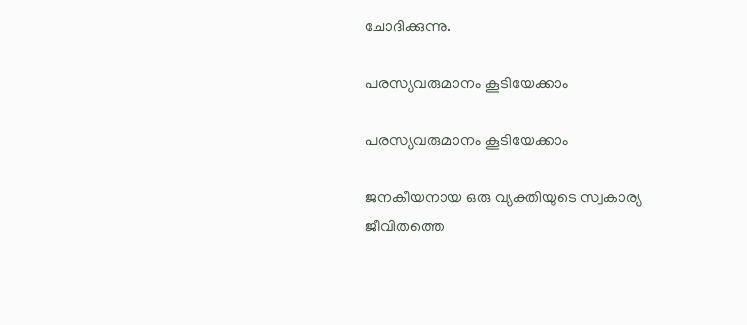ചോദിക്കുന്നു.

പരസ്യവരുമാനം കൂടിയേക്കാം

പരസ്യവരുമാനം കൂടിയേക്കാം

ജനകീയനായ ഒരു വ്യക്തിയുടെ സ്വകാര്യ ജീവിതത്തെ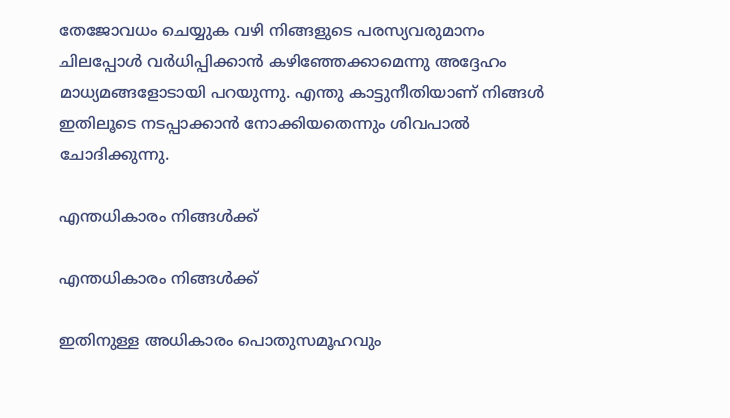തേജോവധം ചെയ്യുക വഴി നിങ്ങളുടെ പരസ്യവരുമാനം ചിലപ്പോള്‍ വര്‍ധിപ്പിക്കാന്‍ കഴിഞ്ഞേക്കാമെന്നു അദ്ദേഹം മാധ്യമങ്ങളോടായി പറയുന്നു. എന്തു കാട്ടുനീതിയാണ് നിങ്ങള്‍ ഇതിലൂടെ നടപ്പാക്കാന്‍ നോക്കിയതെന്നും ശിവപാല്‍ ചോദിക്കുന്നു.

എന്തധികാരം നിങ്ങള്‍ക്ക്

എന്തധികാരം നിങ്ങള്‍ക്ക്

ഇതിനുള്ള അധികാരം പൊതുസമൂഹവും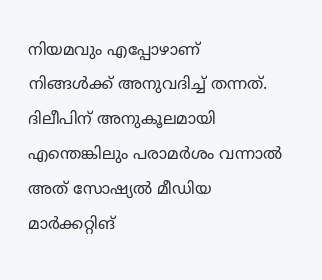നിയമവും എപ്പോഴാണ് നിങ്ങള്‍ക്ക് അനുവദിച്ച് തന്നത്. ദിലീപിന് അനുകൂലമായി എന്തെങ്കിലും പരാമര്‍ശം വന്നാല്‍ അത് സോഷ്യല്‍ മീഡിയ മാര്‍ക്കറ്റിങ്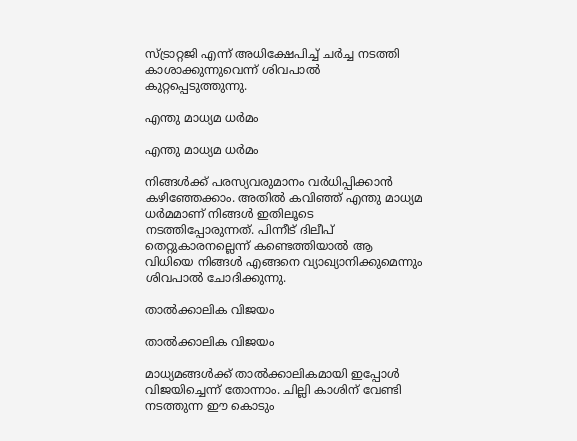സ്ട്രാറ്റജി എന്ന് അധിക്ഷേപിച്ച് ചര്‍ച്ച നടത്തി കാശാക്കുന്നുവെന്ന് ശിവപാല്‍ കുറ്റപ്പെടുത്തുന്നു.

എന്തു മാധ്യമ ധര്‍മം

എന്തു മാധ്യമ ധര്‍മം

നിങ്ങള്‍ക്ക് പരസ്യവരുമാനം വര്‍ധിപ്പിക്കാന്‍ കഴിഞ്ഞേക്കാം. അതില്‍ കവിഞ്ഞ് എന്തു മാധ്യമ ധര്‍മമാണ് നിങ്ങള്‍ ഇതിലൂടെ നടത്തിപ്പോരുന്നത്. പിന്നീട് ദിലീപ് തെറ്റുകാരനല്ലെന്ന് കണ്ടെത്തിയാല്‍ ആ വിധിയെ നിങ്ങള്‍ എങ്ങനെ വ്യാഖ്യാനിക്കുമെന്നും ശിവപാല്‍ ചോദിക്കുന്നു.

താല്‍ക്കാലിക വിജയം

താല്‍ക്കാലിക വിജയം

മാധ്യമങ്ങള്‍ക്ക് താല്‍ക്കാലികമായി ഇപ്പോള്‍ വിജയിച്ചെന്ന് തോന്നാം. ചില്ലി കാശിന് വേണ്ടി നടത്തുന്ന ഈ കൊടും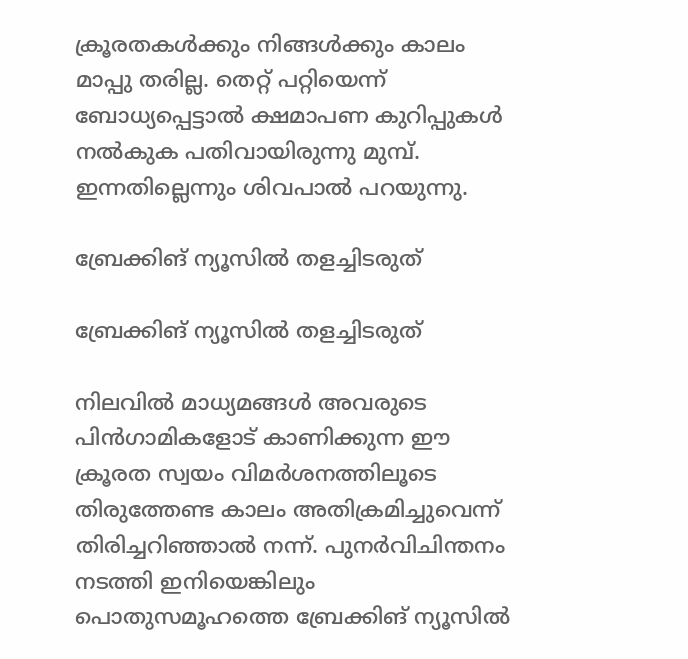ക്രൂരതകള്‍ക്കും നിങ്ങള്‍ക്കും കാലം മാപ്പു തരില്ല. തെറ്റ് പറ്റിയെന്ന് ബോധ്യപ്പെട്ടാല്‍ ക്ഷമാപണ കുറിപ്പുകള്‍ നല്‍കുക പതിവായിരുന്നു മുമ്പ്. ഇന്നതില്ലെന്നും ശിവപാല്‍ പറയുന്നു.

ബ്രേക്കിങ് ന്യൂസില്‍ തളച്ചിടരുത്

ബ്രേക്കിങ് ന്യൂസില്‍ തളച്ചിടരുത്

നിലവില്‍ മാധ്യമങ്ങള്‍ അവരുടെ പിന്‍ഗാമികളോട് കാണിക്കുന്ന ഈ ക്രൂരത സ്വയം വിമര്‍ശനത്തിലൂടെ തിരുത്തേണ്ട കാലം അതിക്രമിച്ചുവെന്ന് തിരിച്ചറിഞ്ഞാല്‍ നന്ന്. പുനര്‍വിചിന്തനം നടത്തി ഇനിയെങ്കിലും പൊതുസമൂഹത്തെ ബ്രേക്കിങ് ന്യൂസില്‍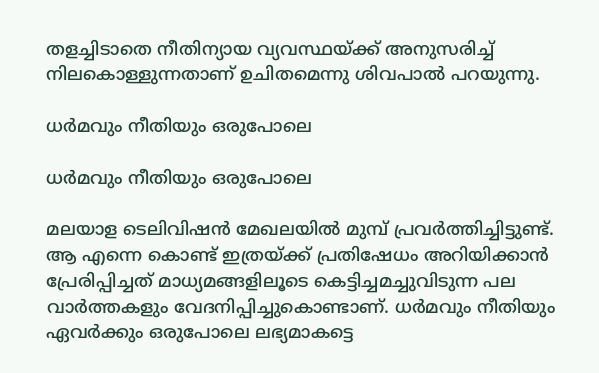തളച്ചിടാതെ നീതിന്യായ വ്യവസ്ഥയ്ക്ക് അനുസരിച്ച് നിലകൊള്ളുന്നതാണ് ഉചിതമെന്നു ശിവപാല്‍ പറയുന്നു.

ധര്‍മവും നീതിയും ഒരുപോലെ

ധര്‍മവും നീതിയും ഒരുപോലെ

മലയാള ടെലിവിഷന്‍ മേഖലയില്‍ മുമ്പ് പ്രവര്‍ത്തിച്ചിട്ടുണ്ട്. ആ എന്നെ കൊണ്ട് ഇത്രയ്ക്ക് പ്രതിഷേധം അറിയിക്കാന്‍ പ്രേരിപ്പിച്ചത് മാധ്യമങ്ങളിലൂടെ കെട്ടിച്ചമച്ചുവിടുന്ന പല വാര്‍ത്തകളും വേദനിപ്പിച്ചുകൊണ്ടാണ്. ധര്‍മവും നീതിയും ഏവര്‍ക്കും ഒരുപോലെ ലഭ്യമാകട്ടെ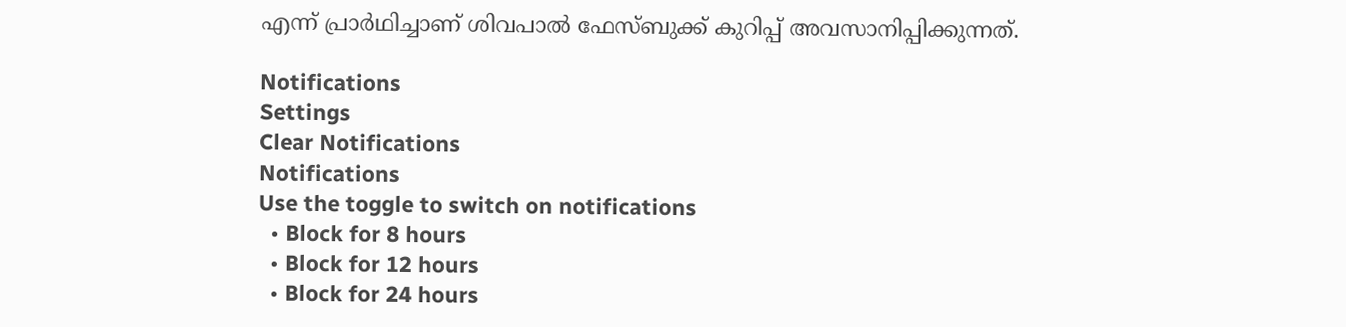എന്ന് പ്രാര്‍ഥിച്ചാണ് ശിവപാല്‍ ഫേസ്ബുക്ക് കുറിപ്പ് അവസാനിപ്പിക്കുന്നത്.

Notifications
Settings
Clear Notifications
Notifications
Use the toggle to switch on notifications
  • Block for 8 hours
  • Block for 12 hours
  • Block for 24 hours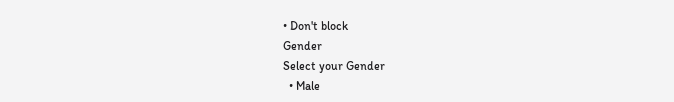• Don't block
Gender
Select your Gender
  • Male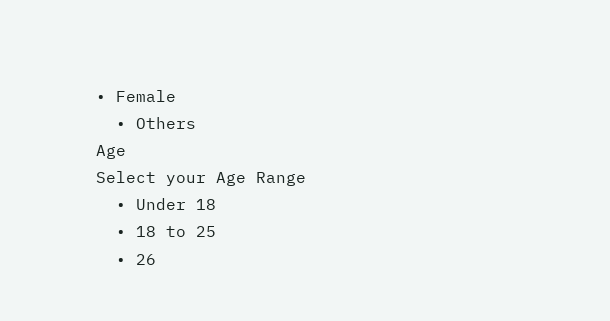• Female
  • Others
Age
Select your Age Range
  • Under 18
  • 18 to 25
  • 26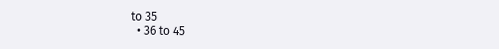to 35
  • 36 to 45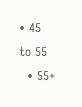• 45 to 55
  • 55+